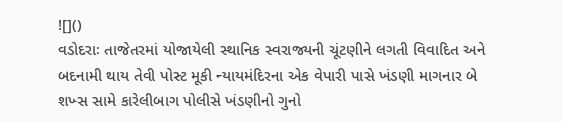![]()
વડોદરાઃ તાજેતરમાં યોજાયેલી સ્થાનિક સ્વરાજ્યની ચૂંટણીને લગતી વિવાદિત અને બદનામી થાય તેવી પોસ્ટ મૂકી ન્યાયમંદિરના એક વેપારી પાસે ખંડણી માગનાર બે શખ્સ સામે કારેલીબાગ પોલીસે ખંડણીનો ગુનો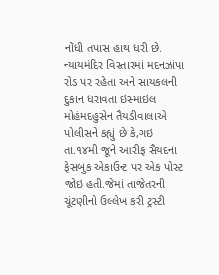નોંધી તપાસ હાથ ધરી છે.
ન્યાયમંદિર વિસ્તારમાં મદનઝાંપા રોડ પર રહેતા અને સાયકલની દુકાન ધરાવતા ઇસ્માઇલ મોહંમદહુસેન તૈયડીવાલાએ પોલીસને કહ્યું છે કે,ગઇ તા.૧૪મી જૂને આરીફ સૈયદના ફેસબુક એકાઉન્ટ પર એક પોસ્ટ જોઇ હતી.જેમાં તાજેતરની ચૂંટણીનો ઉલ્લેખ કરી ટ્રસ્ટી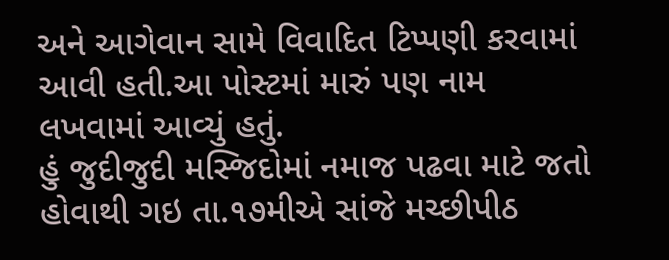અને આગેવાન સામે વિવાદિત ટિપ્પણી કરવામાં આવી હતી.આ પોસ્ટમાં મારું પણ નામ લખવામાં આવ્યું હતું.
હું જુદીજુદી મસ્જિદોમાં નમાજ પઢવા માટે જતો હોવાથી ગઇ તા.૧૭મીએ સાંજે મચ્છીપીઠ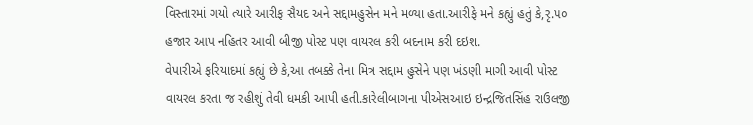વિસ્તારમાં ગયો ત્યારે આરીફ સૈયદ અને સદ્દામહુસેન મને મળ્યા હતા.આરીફે મને કહ્યું હતું કે,રૃ.૫૦ હજાર આપ નહિતર આવી બીજી પોસ્ટ પણ વાયરલ કરી બદનામ કરી દઇશ.
વેપારીએ ફરિયાદમાં કહ્યું છે કે,આ તબક્કે તેના મિત્ર સદ્દામ હુસેને પણ ખંડણી માગી આવી પોસ્ટ વાયરલ કરતા જ રહીશું તેવી ધમકી આપી હતી.કારેલીબાગના પીએસઆઇ ઇન્દ્રજિતસિંહ રાઉલજી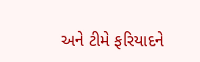અને ટીમે ફરિયાદને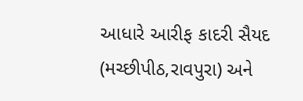આધારે આરીફ કાદરી સૈયદ (મચ્છીપીઠ,રાવપુરા) અને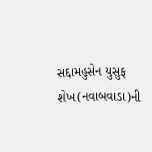સદ્દામહુસેન યુસુફ શેખ(નવાબવાડા)ની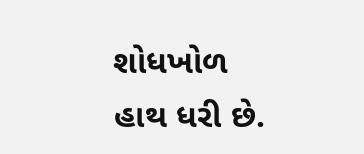શોધખોળ હાથ ધરી છે.